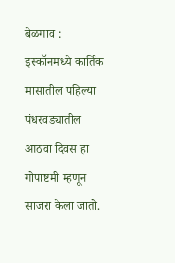बेळगाव : इस्कॉनमध्ये कार्तिक मासातील पहिल्या पंधरवड्यातील आठवा दिवस हा गोपाष्टमी म्हणून साजरा केला जातो.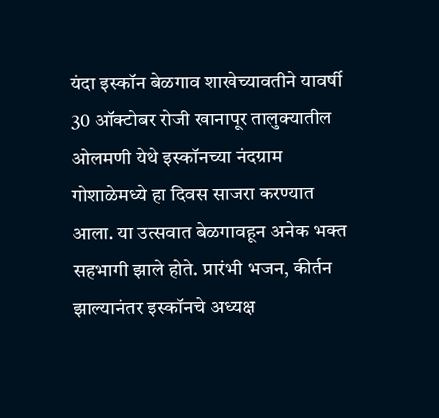यंदा इस्कॉन बेळगाव शाखेच्यावतीने यावर्षी 30 ऑक्टोबर रोजी खानापूर तालुक्यातील ओलमणी येथे इस्कॉनच्या नंदग्राम गोशाळेमध्ये हा दिवस साजरा करण्यात आला. या उत्सवात बेळगावहून अनेक भक्त सहभागी झाले होते. प्रारंभी भजन, कीर्तन झाल्यानंतर इस्कॉनचे अध्यक्ष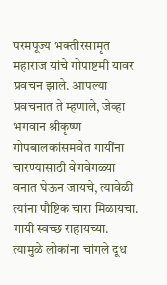परमपूज्य भक्तीरसामृत महाराज यांचे गोपाष्टमी यावर प्रवचन झाले. आपल्या प्रवचनात ते म्हणाले, जेव्हा भगवान श्रीकृष्ण गोपबालकांसमवेत गायींना चारण्यासाठी वेगवेगळ्या वनात घेऊन जायचे, त्यावेळी त्यांना पौष्टिक चारा मिळायचा. गायी स्वच्छ राहायच्या. त्यामुळे लोकांना चांगले दूध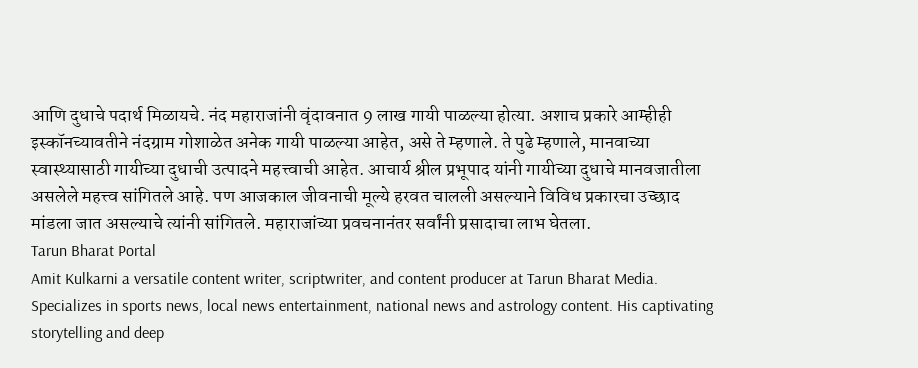आणि दुधाचे पदार्थ मिळायचे. नंद महाराजांनी वृंदावनात 9 लाख गायी पाळल्या होत्या. अशाच प्रकारे आम्हीही इस्कॉनच्यावतीने नंदग्राम गोशाळेत अनेक गायी पाळल्या आहेत, असे ते म्हणाले. ते पुढे म्हणाले, मानवाच्या स्वास्थ्यासाठी गायीच्या दुधाची उत्पादने महत्त्वाची आहेत. आचार्य श्रील प्रभूपाद यांनी गायीच्या दुधाचे मानवजातीला असलेले महत्त्व सांगितले आहे. पण आजकाल जीवनाची मूल्ये हरवत चालली असल्याने विविध प्रकारचा उच्छाद मांडला जात असल्याचे त्यांनी सांगितले. महाराजांच्या प्रवचनानंतर सर्वांनी प्रसादाचा लाभ घेतला.
Tarun Bharat Portal
Amit Kulkarni a versatile content writer, scriptwriter, and content producer at Tarun Bharat Media. Specializes in sports news, local news entertainment, national news and astrology content. His captivating storytelling and deep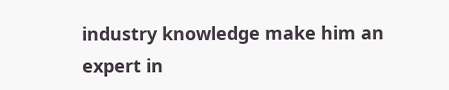industry knowledge make him an expert in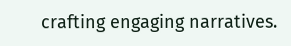crafting engaging narratives.